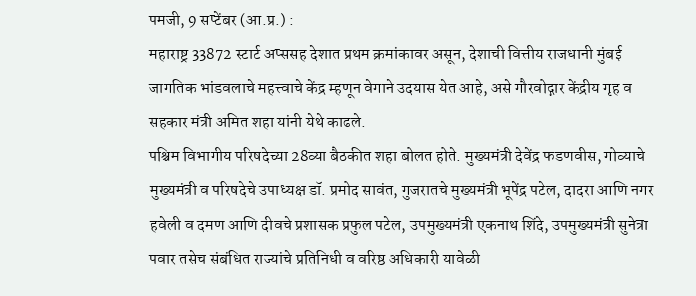पमजी, 9 सप्टेंबर (आ.प्र.) :
महाराष्ट्र 33872 स्टार्ट अप्ससह देशात प्रथम क्रमांकावर असून, देशाची वित्तीय राजधानी मुंबई जागतिक भांडवलाचे महत्त्वाचे केंद्र म्हणून वेगाने उदयास येत आहे, असे गौरवोद्गार केंद्रीय गृह व सहकार मंत्री अमित शहा यांनी येथे काढले.
पश्चिम विभागीय परिषदेच्या 28व्या बैठकीत शहा बोलत होते. मुख्यमंत्री देवेंद्र फडणवीस, गोव्याचे मुख्यमंत्री व परिषदेचे उपाध्यक्ष डॉ. प्रमोद सावंत, गुजरातचे मुख्यमंत्री भूपेंद्र पटेल, दादरा आणि नगर हवेली व दमण आणि दीवचे प्रशासक प्रफुल पटेल, उपमुख्यमंत्री एकनाथ शिंदे, उपमुख्यमंत्री सुनेत्रा पवार तसेच संबंधित राज्यांचे प्रतिनिधी व वरिष्ठ अधिकारी यावेळी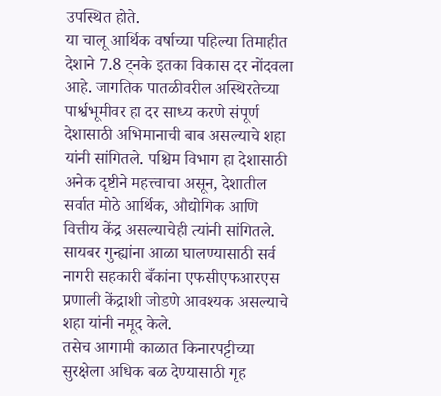उपस्थित होते.
या चालू आर्थिक वर्षाच्या पहिल्या तिमाहीत देशाने 7.8 ट्नके इतका विकास दर नोंदवला आहे. जागतिक पातळीवरील अस्थिरतेच्या पार्श्वभूमीवर हा दर साध्य करणे संपूर्ण देशासाठी अभिमानाची बाब असल्याचे शहा यांनी सांगितले. पश्चिम विभाग हा देशासाठी अनेक दृष्टीने महत्त्वाचा असून, देशातील सर्वात मोठे आर्थिक, औद्योगिक आणि वित्तीय केंद्र असल्याचेही त्यांनी सांगितले. सायबर गुन्ह्यांना आळा घालण्यासाठी सर्व नागरी सहकारी बँकांना एफसीएफआरएस प्रणाली केंद्राशी जोडणे आवश्यक असल्याचे शहा यांनी नमूद केले.
तसेच आगामी काळात किनारपट्टीच्या सुरक्षेला अधिक बळ देण्यासाठी गृह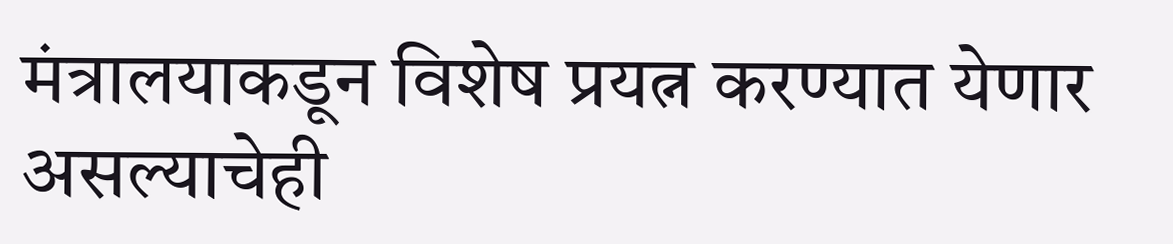मंत्रालयाकडून विशेष प्रयत्न करण्यात येणार असल्याचेही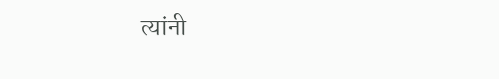त्यांनी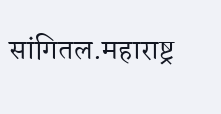सांगितल.महाराष्ट्र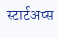स्टार्टअप्स